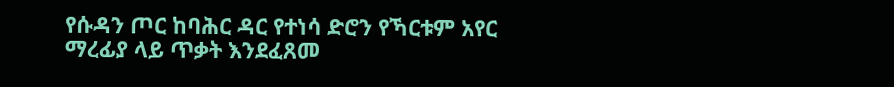የሱዳን ጦር ከባሕር ዳር የተነሳ ድሮን የኻርቱም አየር ማረፊያ ላይ ጥቃት እንደፈጸመ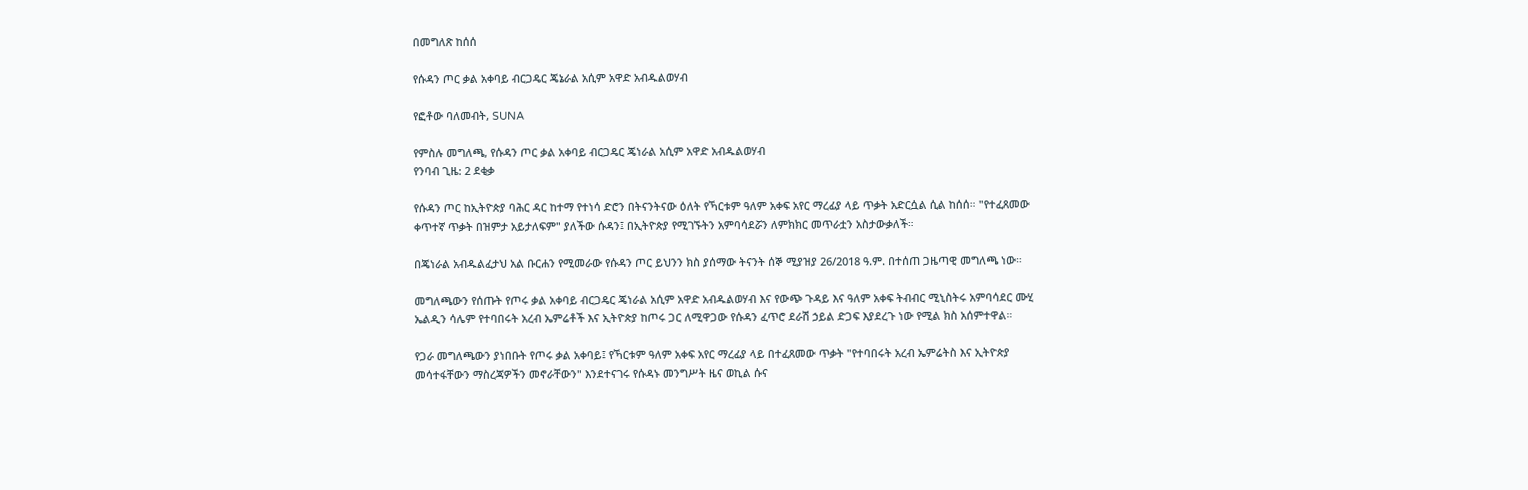በመግለጽ ከሰሰ

የሱዳን ጦር ቃል አቀባይ ብርጋዴር ጄኔራል አሲም አዋድ አብዱልወሃብ

የፎቶው ባለመብት, SUNA

የምስሉ መግለጫ, የሱዳን ጦር ቃል አቀባይ ብርጋዴር ጄነራል አሲም አዋድ አብዱልወሃብ
የንባብ ጊዜ: 2 ደቂቃ

የሱዳን ጦር ከኢትዮጵያ ባሕር ዳር ከተማ የተነሳ ድሮን በትናንትናው ዕለት የኻርቱም ዓለም አቀፍ አየር ማረፊያ ላይ ጥቃት አድርሷል ሲል ከሰሰ። "የተፈጸመው ቀጥተኛ ጥቃት በዝምታ አይታለፍም" ያለችው ሱዳን፤ በኢትዮጵያ የሚገኙትን አምባሳደሯን ለምክክር መጥራቷን አስታውቃለች።

በጄነራል አብዱልፈታህ አል ቡርሐን የሚመራው የሱዳን ጦር ይህንን ክስ ያሰማው ትናንት ሰኞ ሚያዝያ 26/2018 ዓ.ም. በተሰጠ ጋዜጣዊ መግለጫ ነው።

መግለጫውን የሰጡት የጦሩ ቃል አቀባይ ብርጋዴር ጄነራል አሲም አዋድ አብዱልወሃብ እና የውጭ ጉዳይ እና ዓለም አቀፍ ትብብር ሚኒስትሩ አምባሳደር ሙሂ ኤልዲን ሳሌም የተባበሩት አረብ ኤምሬቶች እና ኢትዮጵያ ከጦሩ ጋር ለሚዋጋው የሱዳን ፈጥሮ ደራሽ ኃይል ድጋፍ እያደረጉ ነው የሚል ክስ አሰምተዋል።

የጋራ መግለጫውን ያነበቡት የጦሩ ቃል አቀባይ፤ የኻርቱም ዓለም አቀፍ አየር ማረፊያ ላይ በተፈጸመው ጥቃት "የተባበሩት አረብ ኤምሬትስ እና ኢትዮጵያ መሳተፋቸውን ማስረጃዎችን መኖራቸውን" እንደተናገሩ የሱዳኑ መንግሥት ዜና ወኪል ሱና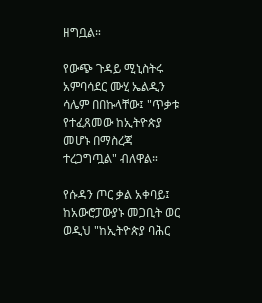ዘግቧል።

የውጭ ጉዳይ ሚኒስትሩ አምባሳደር ሙሂ ኤልዲን ሳሌም በበኩላቸው፤ "ጥቃቱ የተፈጸመው ከኢትዮጵያ መሆኑ በማስረጃ ተረጋግጧል" ብለዋል።

የሱዳን ጦር ቃል አቀባይ፤ ከአውሮፓውያኑ መጋቢት ወር ወዲህ "ከኢትዮጵያ ባሕር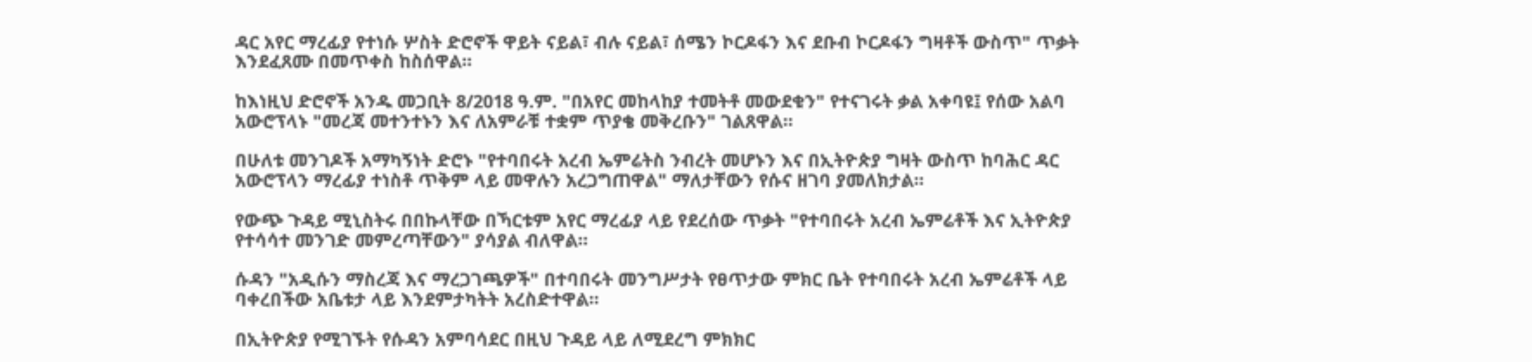ዳር አየር ማረፊያ የተነሱ ሦስት ድሮኖች ዋይት ናይል፣ ብሉ ናይል፣ ሰሜን ኮርዶፋን እና ደቡብ ኮርዶፋን ግዛቶች ውስጥ" ጥቃት እንደፈጸሙ በመጥቀስ ከስሰዋል።

ከእነዚህ ድሮኖች አንዱ መጋቢት 8/2018 ዓ.ም. "በአየር መከላከያ ተመትቶ መውደቁን" የተናገሩት ቃል አቀባዩ፤ የሰው አልባ አውሮፕላኑ "መረጃ መተንተኑን እና ለአምራቹ ተቋም ጥያቄ መቅረቡን" ገልጸዋል።

በሁለቱ መንገዶች አማካኝነት ድሮኑ "የተባበሩት አረብ ኤምሬትስ ንብረት መሆኑን እና በኢትዮጵያ ግዛት ውስጥ ከባሕር ዳር አውሮፕላን ማረፊያ ተነስቶ ጥቅም ላይ መዋሉን አረጋግጠዋል" ማለታቸውን የሱና ዘገባ ያመለክታል።

የውጭ ጉዳይ ሚኒስትሩ በበኩላቸው በኻርቱም አየር ማረፊያ ላይ የደረሰው ጥቃት "የተባበሩት አረብ ኤምሬቶች እና ኢትዮጵያ የተሳሳተ መንገድ መምረጣቸውን" ያሳያል ብለዋል።

ሱዳን "አዲሱን ማስረጃ እና ማረጋገጫዎች" በተባበሩት መንግሥታት የፀጥታው ምክር ቤት የተባበሩት አረብ ኤምሬቶች ላይ ባቀረበችው አቤቱታ ላይ እንደምታካትት አረስድተዋል።

በኢትዮጵያ የሚገኙት የሱዳን አምባሳደር በዚህ ጉዳይ ላይ ለሚደረግ ምክክር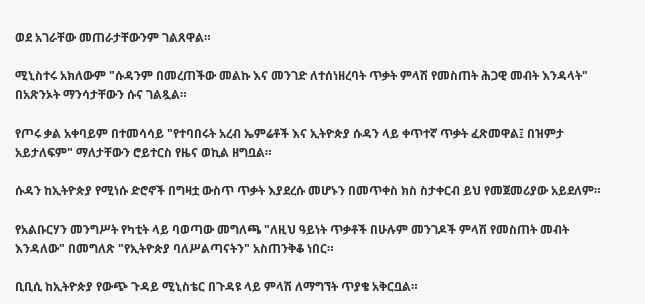ወደ አገራቸው መጠራታቸውንም ገልጸዋል።

ሚኒስተሩ አክለውም "ሱዳንም በመረጠችው መልኩ እና መንገድ ለተሰነዘረባት ጥቃት ምላሽ የመስጠት ሕጋዊ መብት እንዳላት" በአጽንኦት ማንሳታቸውን ሱና ገልጿል።

የጦሩ ቃል አቀባይም በተመሳሳይ "የተባበሩት አረብ ኤምሬቶች እና ኢትዮጵያ ሱዳን ላይ ቀጥተኛ ጥቃት ፈጽመዋል፤ በዝምታ አይታለፍም" ማለታቸውን ሮይተርስ የዜና ወኪል ዘግቧል።

ሱዳን ከኢትዮጵያ የሚነሱ ድሮኖች በግዛቷ ውስጥ ጥቃት እያደረሱ መሆኑን በመጥቀስ ክስ ስታቀርብ ይህ የመጀመሪያው አይደለም።

የአልቡርሃን መንግሥት የካቲት ላይ ባወጣው መግለጫ "ለዚህ ዓይነት ጥቃቶች በሁሉም መንገዶች ምላሽ የመስጠት መብት እንዳለው" በመግለጽ "የኢትዮጵያ ባለሥልጣናትን" አስጠንቅቆ ነበር።

ቢቢሲ ከኢትዮጵያ የውጭ ጉዳይ ሚኒስቴር በጉዳዩ ላይ ምላሽ ለማግኘት ጥያቄ አቅርቧል።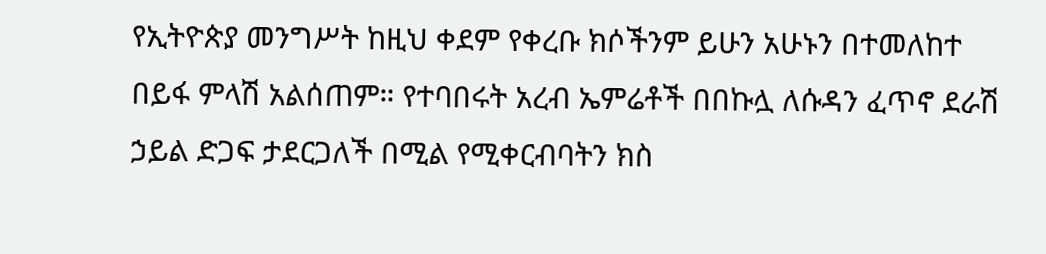የኢትዮጵያ መንግሥት ከዚህ ቀደም የቀረቡ ክሶችንም ይሁን አሁኑን በተመለከተ በይፋ ምላሽ አልሰጠም። የተባበሩት አረብ ኤምሬቶች በበኩሏ ለሱዳን ፈጥኖ ደራሽ ኃይል ድጋፍ ታደርጋለች በሚል የሚቀርብባትን ክስ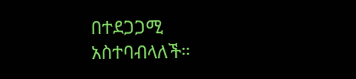በተደጋጋሚ አስተባብላለች።